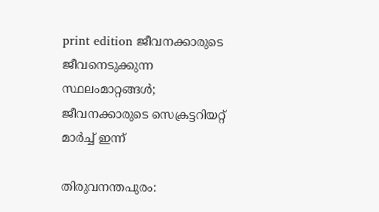print edition ജീവനക്കാരുടെ ജീവനെടുക്കുന്ന സ്ഥലംമാറ്റങ്ങൾ; ജീവനക്കാരുടെ സെക്രട്ടറിയറ്റ് മാർച്ച് ഇന്ന്

തിരുവനന്തപുരം: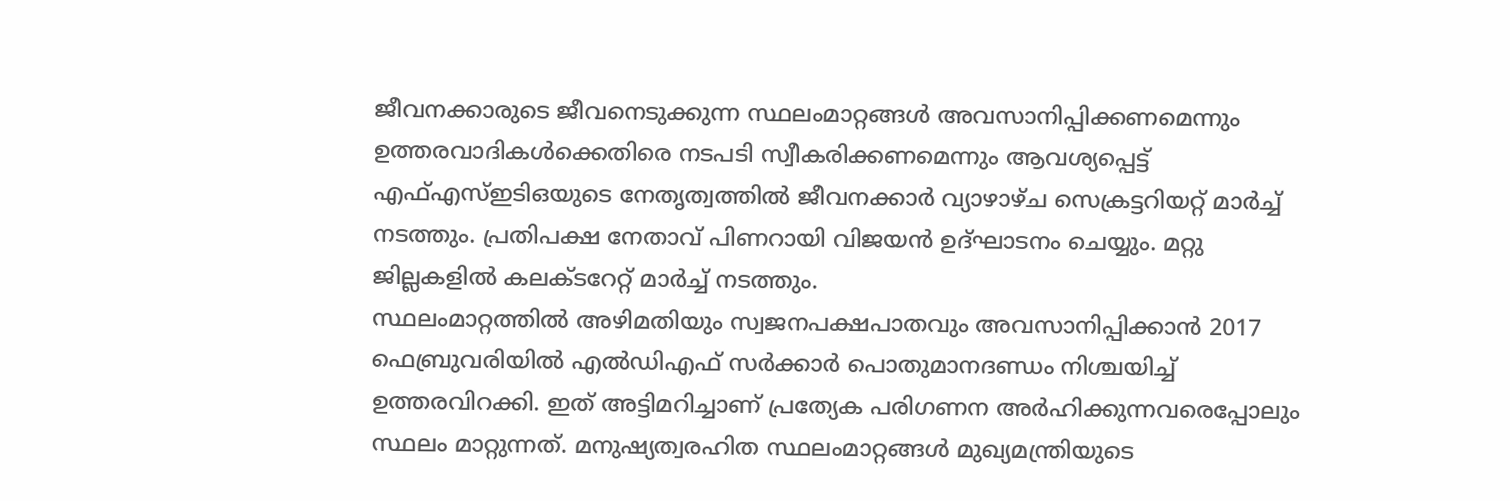ജീവനക്കാരുടെ ജീവനെടുക്കുന്ന സ്ഥലംമാറ്റങ്ങൾ അവസാനിപ്പിക്കണമെന്നും ഉത്തരവാദികൾക്കെതിരെ നടപടി സ്വീകരിക്കണമെന്നും ആവശ്യപ്പെട്ട് എഫ്എസ്ഇടിഒയുടെ നേതൃത്വത്തിൽ ജീവനക്കാർ വ്യാഴാഴ്ച സെക്രട്ടറിയറ്റ് മാർച്ച് നടത്തും. പ്രതിപക്ഷ നേതാവ് പിണറായി വിജയൻ ഉദ്ഘാടനം ചെയ്യും. മറ്റു ജില്ലകളിൽ കലക്ടറേറ്റ് മാർച്ച് നടത്തും.
സ്ഥലംമാറ്റത്തിൽ അഴിമതിയും സ്വജനപക്ഷപാതവും അവസാനിപ്പിക്കാൻ 2017 ഫെബ്രുവരിയിൽ എൽഡിഎഫ് സർക്കാർ പൊതുമാനദണ്ഡം നിശ്ചയിച്ച് ഉത്തരവിറക്കി. ഇത് അട്ടിമറിച്ചാണ് പ്രത്യേക പരിഗണന അർഹിക്കുന്നവരെപ്പോലും സ്ഥലം മാറ്റുന്നത്. മനുഷ്യത്വരഹിത സ്ഥലംമാറ്റങ്ങൾ മുഖ്യമന്ത്രിയുടെ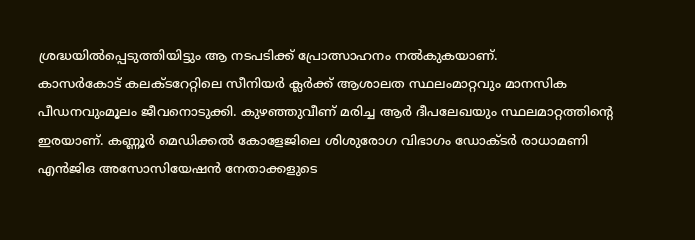ശ്രദ്ധയിൽപ്പെടുത്തിയിട്ടും ആ നടപടിക്ക് പ്രോത്സാഹനം നൽകുകയാണ്.
കാസർകോട് കലക്ടറേറ്റിലെ സീനിയർ ക്ലർക്ക് ആശാലത സ്ഥലംമാറ്റവും മാനസിക പീഡനവുംമൂലം ജീവനൊടുക്കി. കുഴഞ്ഞുവീണ് മരിച്ച ആർ ദീപലേഖയും സ്ഥലമാറ്റത്തിന്റെ ഇരയാണ്. കണ്ണൂർ മെഡിക്കൽ കോളേജിലെ ശിശുരോഗ വിഭാഗം ഡോക്ടർ രാധാമണി എൻജിഒ അസോസിയേഷൻ നേതാക്കളുടെ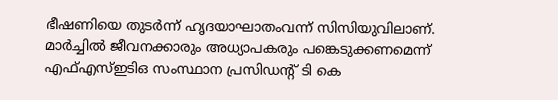ഭീഷണിയെ തുടർന്ന് ഹൃദയാഘാതംവന്ന് സിസിയുവിലാണ്.
മാർച്ചിൽ ജീവനക്കാരും അധ്യാപകരും പങ്കെടുക്കണമെന്ന് എഫ്എസ്ഇടിഒ സംസ്ഥാന പ്രസിഡന്റ് ടി കെ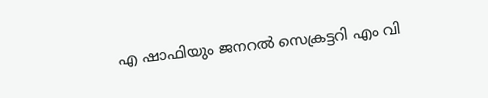എ ഷാഫിയും ജനറൽ സെക്രട്ടറി എം വി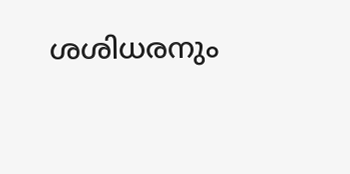ശശിധരനും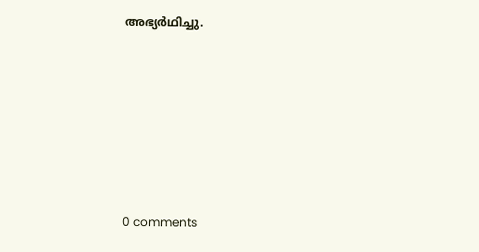അഭ്യർഥിച്ചു.










0 comments